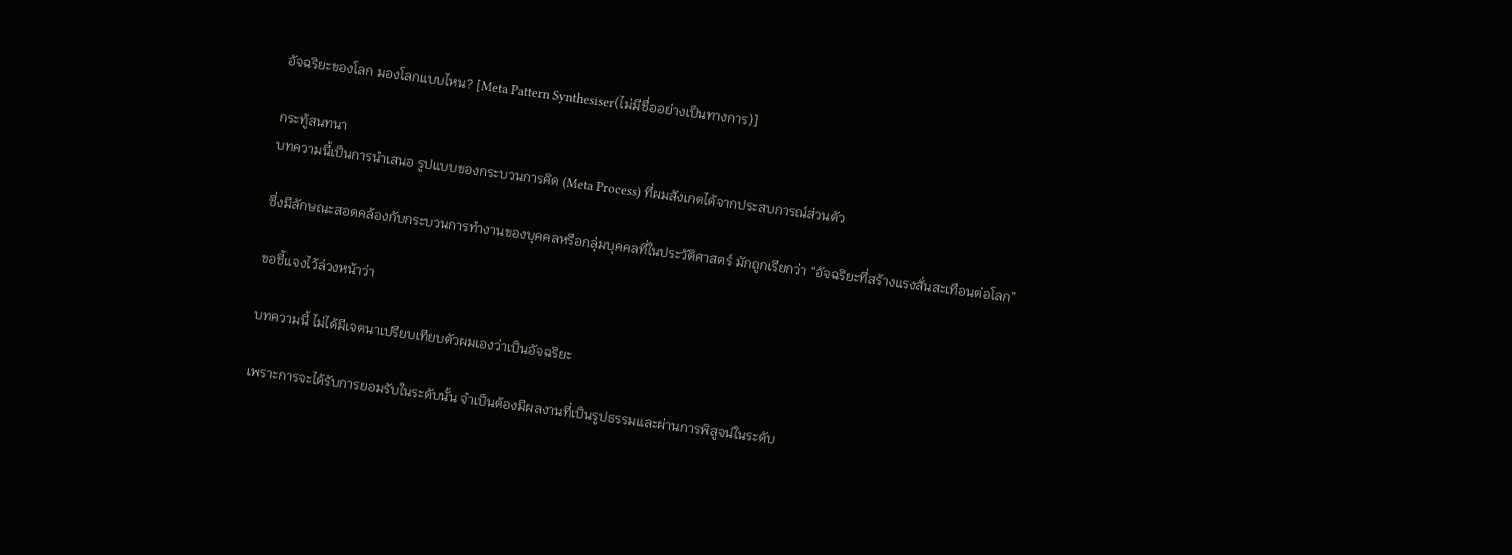อัจฉริยะของโลก มองโลกแบบไหน? [Meta Pattern Synthesiser(ไม่มีชื่ออย่างเป็นทางการ)]

กระทู้สนทนา
บทความนี้เป็นการนำเสนอ รูปแบบของกระบวนการคิด (Meta Process) ที่ผมสังเกตได้จากประสบการณ์ส่วนตัว

ซึ่งมีลักษณะสอดคล้องกับกระบวนการทำงานของบุคคลหรือกลุ่มบุคคลที่ในประวัติศาสตร์ มักถูกเรียกว่า “อัจฉริยะที่สร้างแรงสั่นสะเทือนต่อโลก”

ขอชี้แจงไว้ล่วงหน้าว่า

บทความนี้ ไม่ได้มีเจตนาเปรียบเทียบตัวผมเองว่าเป็นอัจฉริยะ

เพราะการจะได้รับการยอมรับในระดับนั้น จำเป็นต้องมีผลงานที่เป็นรูปธรรมและผ่านการพิสูจน์ในระดับ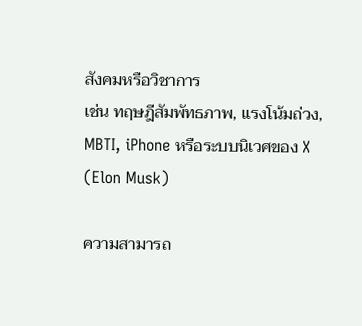สังคมหรือวิชาการ
เช่น ทฤษฎีสัมพัทธภาพ, แรงโน้มถ่วง, MBTI, iPhone หรือระบบนิเวศของ X (Elon Musk)

ความสามารถ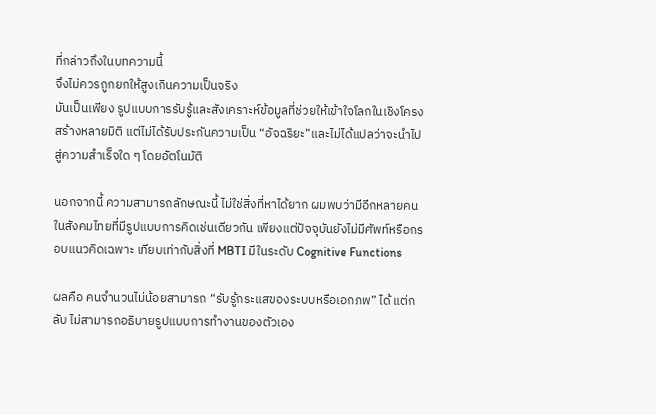ที่กล่าวถึงในบทความนี้
จึงไม่ควรถูกยกให้สูงเกินความเป็นจริง
มันเป็นเพียง รูปแบบการรับรู้และสังเคราะห์ข้อมูลที่ช่วยให้เข้าใจโลกในเชิงโครงสร้างหลายมิติ แต่ไม่ได้รับประกันความเป็น “อัจฉริยะ”และไม่ได้แปลว่าจะนำไปสู่ความสำเร็จใด ๆ โดยอัตโนมัติ

นอกจากนี้ ความสามารถลักษณะนี้ ไม่ใช่สิ่งที่หาได้ยาก ผมพบว่ามีอีกหลายคนในสังคมไทยที่มีรูปแบบการคิดเช่นเดียวกัน เพียงแต่ปัจจุบันยังไม่มีศัพท์หรือกรอบแนวคิดเฉพาะ เทียบเท่ากับสิ่งที่ MBTI มีในระดับ Cognitive Functions

ผลคือ คนจำนวนไม่น้อยสามารถ “รับรู้กระแสของระบบหรือเอกภพ” ได้ แต่กลับ ไม่สามารถอธิบายรูปแบบการทำงานของตัวเอง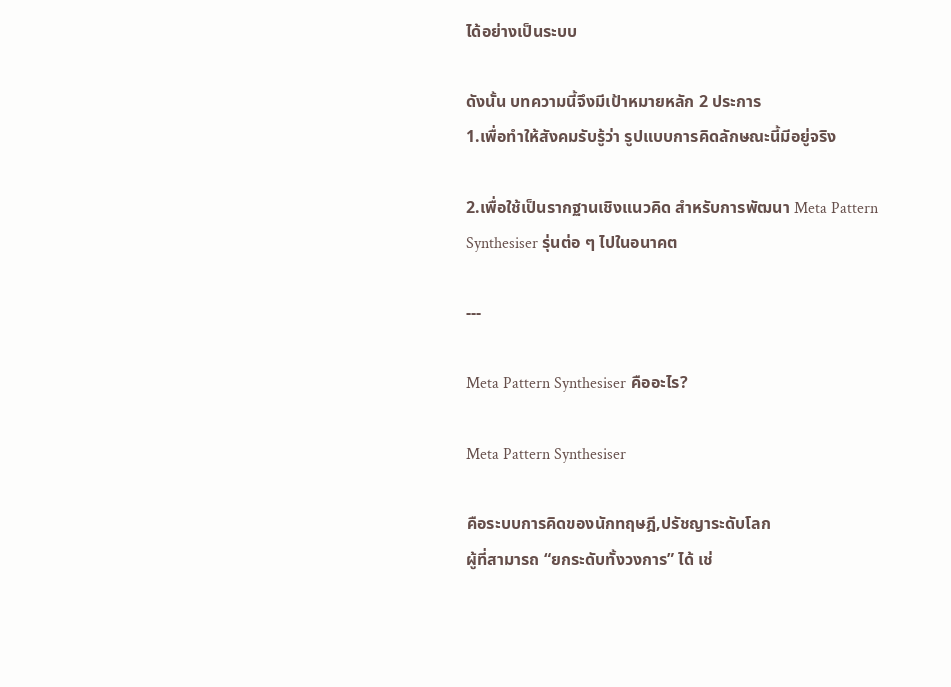ได้อย่างเป็นระบบ

ดังนั้น บทความนี้จึงมีเป้าหมายหลัก 2 ประการ
1.เพื่อทำให้สังคมรับรู้ว่า รูปแบบการคิดลักษณะนี้มีอยู่จริง

2.เพื่อใช้เป็นรากฐานเชิงแนวคิด สำหรับการพัฒนา Meta Pattern Synthesiser รุ่นต่อ ๆ ไปในอนาคต

---

Meta Pattern Synthesiser คืออะไร?

Meta Pattern Synthesiser

คือระบบการคิดของนักทฤษฎี,ปรัชญาระดับโลก
ผู้ที่สามารถ “ยกระดับทั้งวงการ” ได้ เช่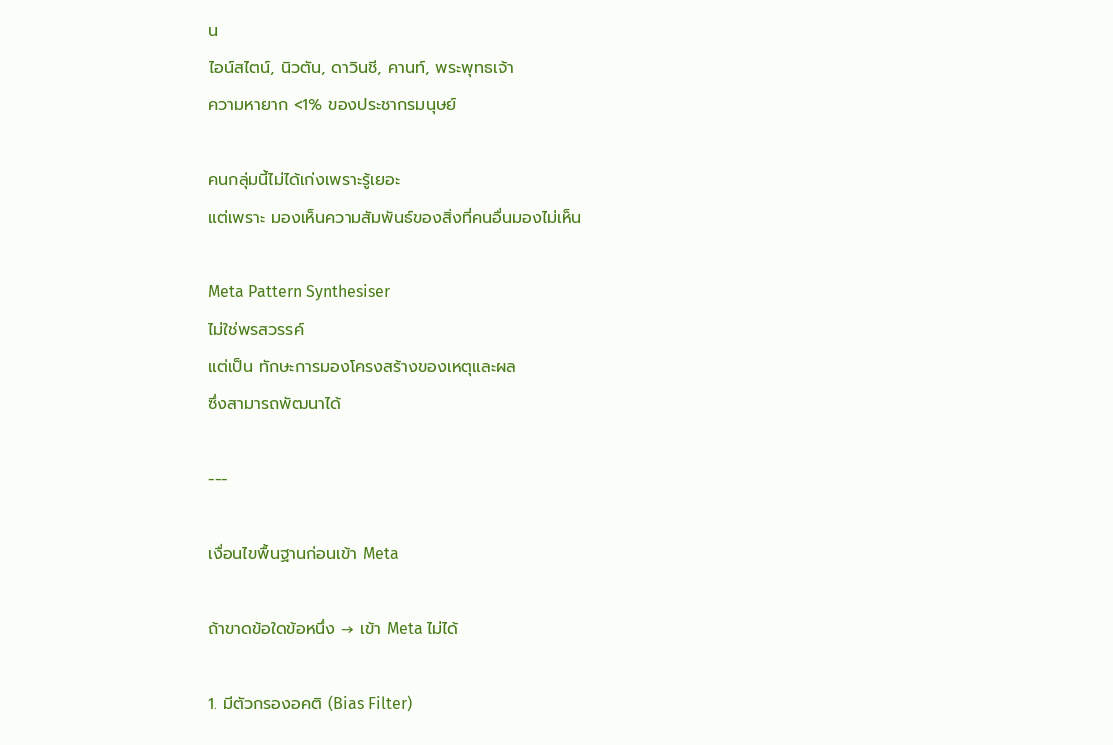น
ไอน์สไตน์, นิวตัน, ดาวินชี, คานท์, พระพุทธเจ้า
ความหายาก <1% ของประชากรมนุษย์

คนกลุ่มนี้ไม่ได้เก่งเพราะรู้เยอะ
แต่เพราะ มองเห็นความสัมพันธ์ของสิ่งที่คนอื่นมองไม่เห็น

Meta Pattern Synthesiser
ไม่ใช่พรสวรรค์
แต่เป็น ทักษะการมองโครงสร้างของเหตุและผล
ซึ่งสามารถพัฒนาได้

---

เงื่อนไขพื้นฐานก่อนเข้า Meta

ถ้าขาดข้อใดข้อหนึ่ง → เข้า Meta ไม่ได้

1. มีตัวกรองอคติ (Bias Filter)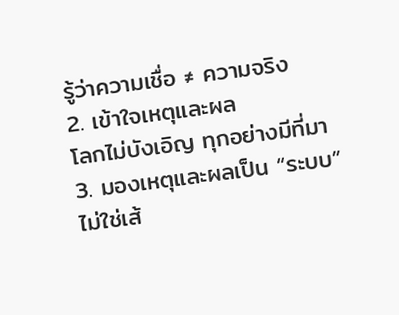รู้ว่าความเชื่อ ≠ ความจริง
2. เข้าใจเหตุและผล
โลกไม่บังเอิญ ทุกอย่างมีที่มา
3. มองเหตุและผลเป็น “ระบบ”
ไม่ใช่เส้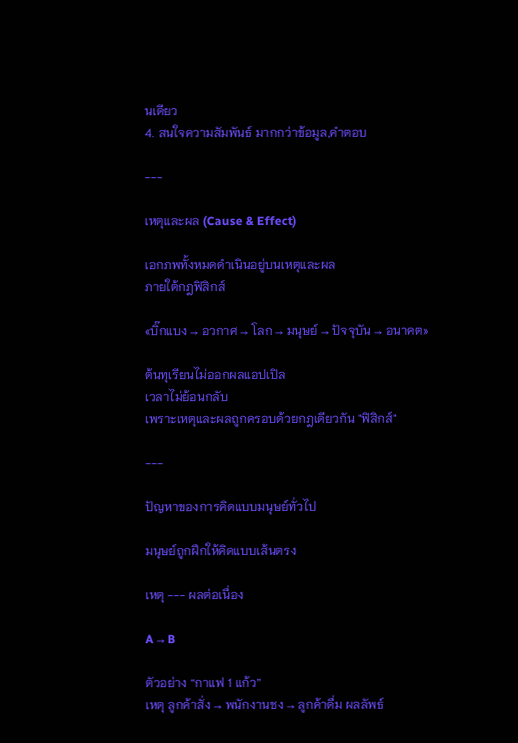นเดียว
4. สนใจความสัมพันธ์ มากกว่าข้อมูล,คำตอบ

---

เหตุและผล (Cause & Effect)

เอกภพทั้งหมดดำเนินอยู่บนเหตุและผล
ภายใต้กฎฟิสิกส์

«บิ๊กแบง → อวกาศ → โลก → มนุษย์ → ปัจจุบัน → อนาคต»

ต้นทุเรียนไม่ออกผลแอปเปิล
เวลาไม่ย้อนกลับ
เพราะเหตุและผลถูกครอบด้วยกฎเดียวกัน "ฟิสิกส์"

---

ปัญหาของการคิดแบบมนุษย์ทั่วไป

มนุษย์ถูกฝึกให้คิดแบบเส้นตรง

เหตุ --- ผลต่อเนื่อง

A → B

ตัวอย่าง “กาแฟ 1 แก้ว”
เหตุ ลูกค้าสั่ง → พนักงานชง → ลูกค้าดื่ม ผลลัพธ์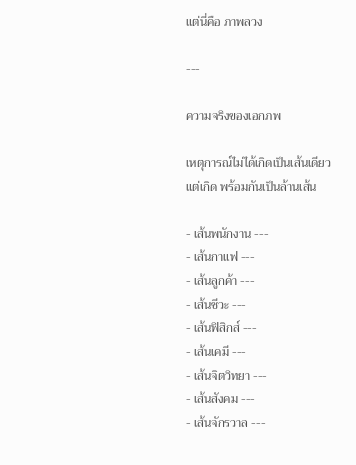แต่นี่คือ ภาพลวง

---

ความจริงของเอกภพ

เหตุการณ์ไม่ได้เกิดเป็นเส้นเดียว
แต่เกิด พร้อมกันเป็นล้านเส้น

- เส้นพนักงาน ---
- เส้นกาแฟ ---
- เส้นลูกค้า ---
- เส้นชีวะ ---
- เส้นฟิสิกส์ ---
- เส้นเคมี ---
- เส้นจิตวิทยา ---
- เส้นสังคม ---
- เส้นจักรวาล ---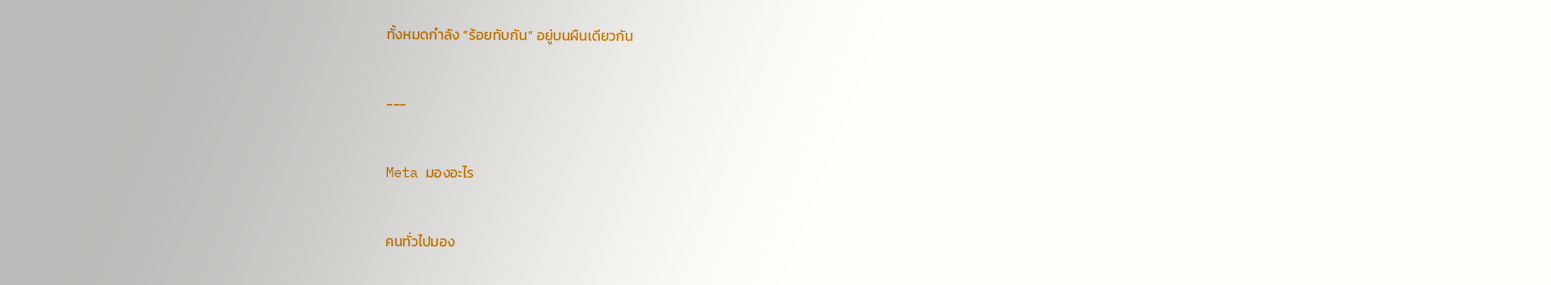ทั้งหมดกำลัง “ร้อยทับกัน” อยู่บนผืนเดียวกัน

---

Meta มองอะไร

คนทั่วไปมอง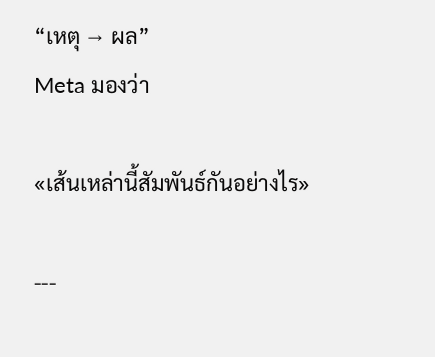“เหตุ → ผล”
Meta มองว่า

«เส้นเหล่านี้สัมพันธ์กันอย่างไร»

---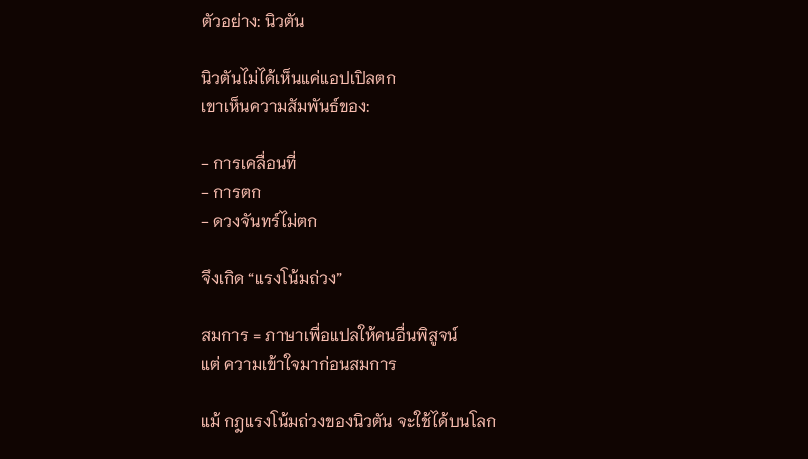ตัวอย่าง: นิวตัน

นิวตันไม่ได้เห็นแค่แอปเปิลตก
เขาเห็นความสัมพันธ์ของ:

- การเคลื่อนที่
- การตก
- ดวงจันทร์ไม่ตก

จึงเกิด “แรงโน้มถ่วง”

สมการ = ภาษาเพื่อแปลให้คนอื่นพิสูจน์
แต่ ความเข้าใจมาก่อนสมการ

แม้ กฎแรงโน้มถ่วงของนิวตัน จะใช้ได้บนโลก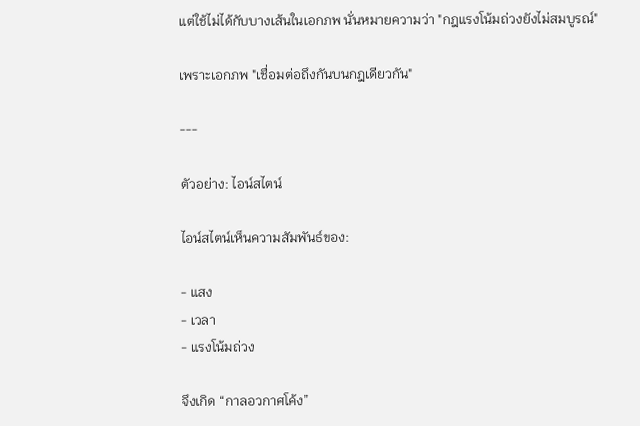แต่ใช้ไม่ได้กับบางเส้นในเอกภพ นั่นหมายความว่า "กฎแรงโน้มถ่วงยังไม่สมบูรณ์"

เพราะเอกภพ "เชื่อมต่อถึงกันบนกฎเดียวกัน"

---

ตัวอย่าง: ไอน์สไตน์

ไอน์สไตน์เห็นความสัมพันธ์ของ:

- แสง
- เวลา
- แรงโน้มถ่วง

จึงเกิด “กาลอวกาศโค้ง”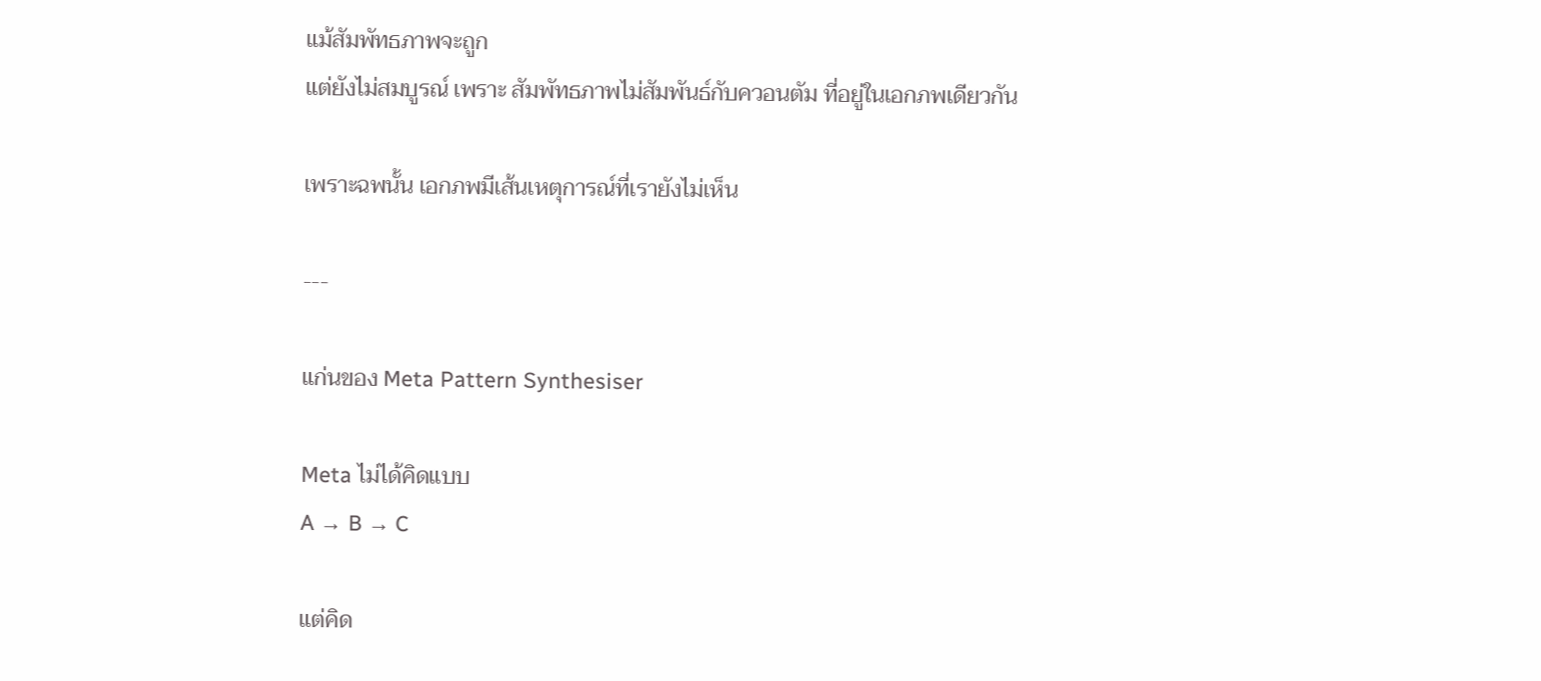แม้สัมพัทธภาพจะถูก
แต่ยังไม่สมบูรณ์ เพราะ สัมพัทธภาพไม่สัมพันธ์กับควอนตัม ที่อยู่ในเอกภพเดียวกัน

เพราะฉพนั้น เอกภพมีเส้นเหตุการณ์ที่เรายังไม่เห็น

---

แก่นของ Meta Pattern Synthesiser

Meta ไม่ได้คิดแบบ
A → B → C

แต่คิด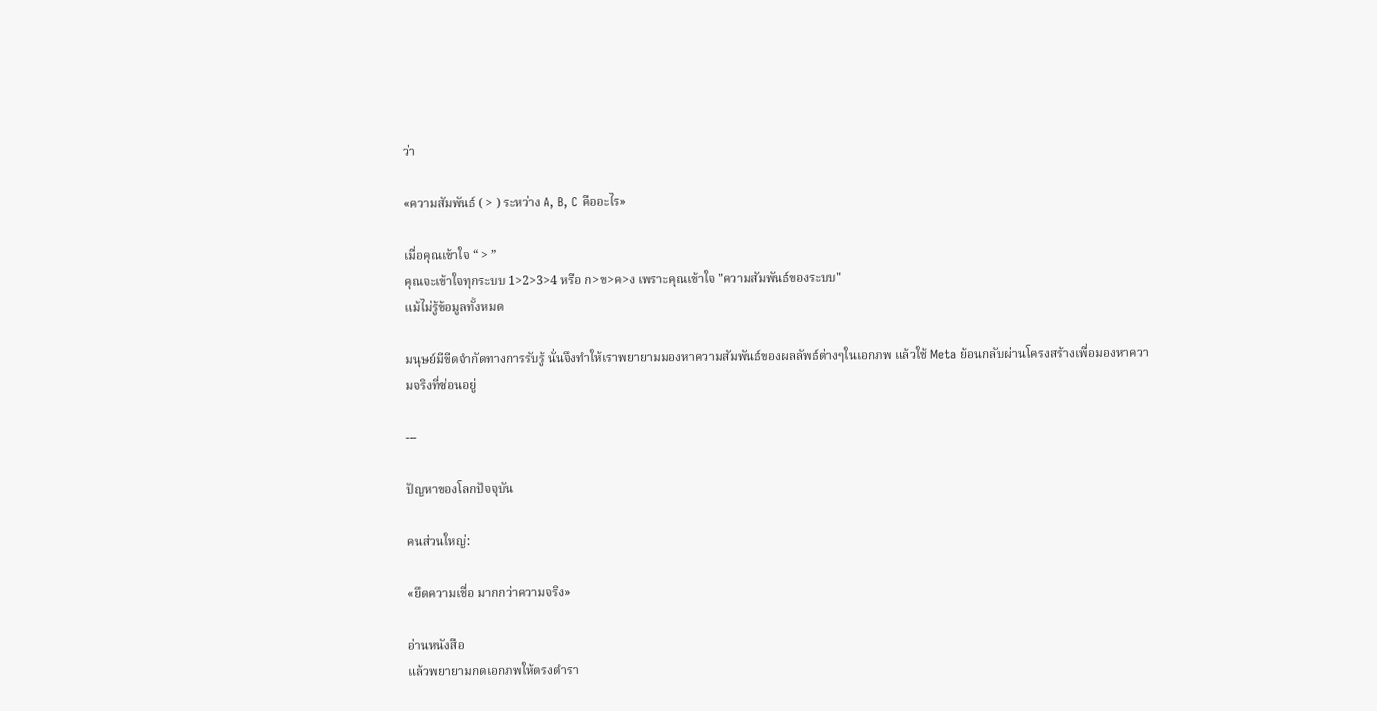ว่า

«ความสัมพันธ์ ( > ) ระหว่าง A, B, C คืออะไร»

เมื่อคุณเข้าใจ “ > ”
คุณจะเข้าใจทุกระบบ 1>2>3>4 หรือ ก>ข>ค>ง เพราะคุณเข้าใจ "ความสัมพันธ์ของระบบ"
แม้ไม่รู้ข้อมูลทั้งหมด

มนุษย์มีขีดจำกัดทางการรับรู้ นั่นจึงทำให้เราพยายามมองหาความสัมพันธ์ของผลลัพธ์ต่างๆในเอกภพ แล้วใช้ Meta ย้อนกลับผ่านโครงสร้างเพื่อมองหาความจริงที่ซ่อนอยู่

---

ปัญหาของโลกปัจจุบัน

คนส่วนใหญ่:

«ยึดความเชื่อ มากกว่าความจริง»

อ่านหนังสือ
แล้วพยายามกดเอกภพให้ตรงตำรา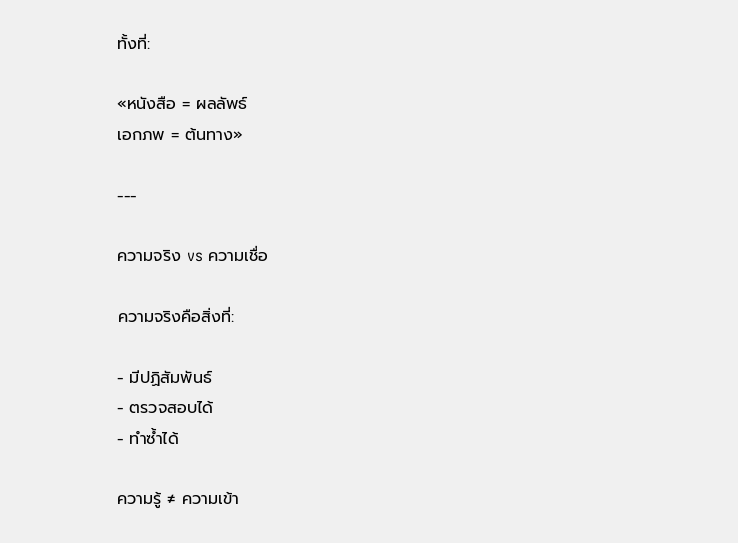ทั้งที่:

«หนังสือ = ผลลัพธ์
เอกภพ = ต้นทาง»

---

ความจริง vs ความเชื่อ

ความจริงคือสิ่งที่:

- มีปฏิสัมพันธ์
- ตรวจสอบได้
- ทำซ้ำได้

ความรู้ ≠ ความเข้า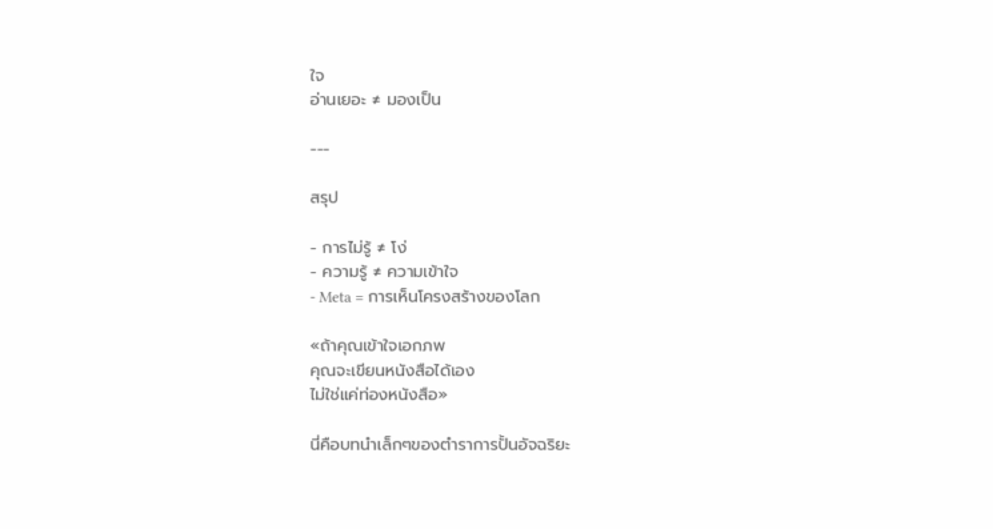ใจ
อ่านเยอะ ≠ มองเป็น

---

สรุป

- การไม่รู้ ≠ โง่
- ความรู้ ≠ ความเข้าใจ
- Meta = การเห็นโครงสร้างของโลก

«ถ้าคุณเข้าใจเอกภพ
คุณจะเขียนหนังสือได้เอง
ไม่ใช่แค่ท่องหนังสือ»

นี่คือบทนำเล็กๆของตำราการปั้นอัจฉริยะ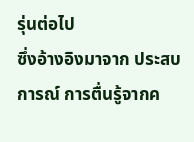รุ่นต่อไป
ซึ่งอ้างอิงมาจาก ประสบการณ์ การตื่นรู้จากค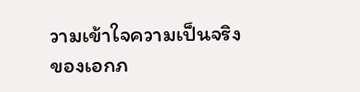วามเข้าใจความเป็นจริงของเอกภ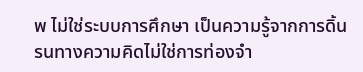พ ไม่ใช่ระบบการศึกษา เป็นความรู้จากการดิ้นรนทางความคิดไม่ใช่การท่องจำ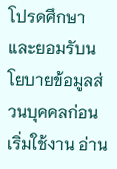โปรดศึกษาและยอมรับนโยบายข้อมูลส่วนบุคคลก่อนเริ่มใช้งาน อ่าน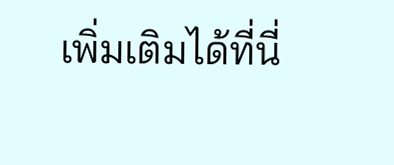เพิ่มเติมได้ที่นี่